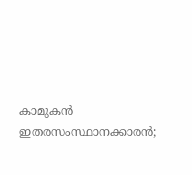കാമുകൻ ഇതരസംസ്ഥാനക്കാരൻ;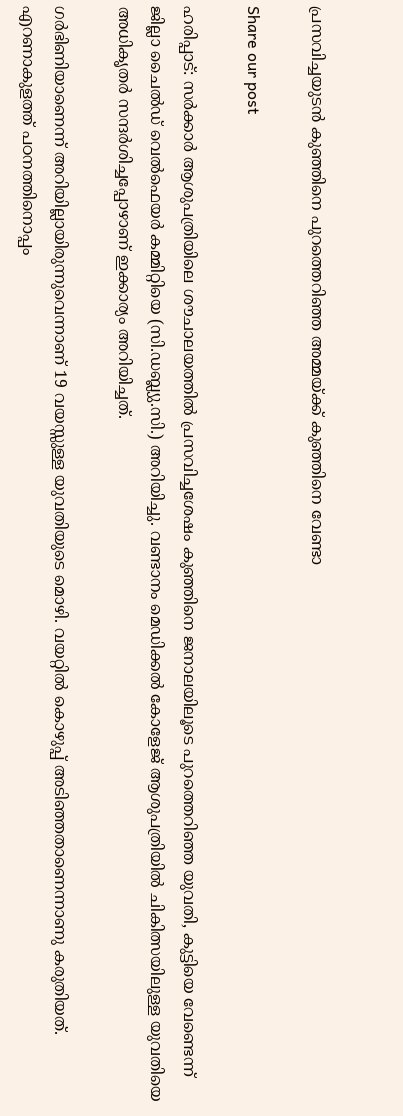പ്രസവിച്ചയുടൻ കുഞ്ഞിനെ പുറത്തെറിഞ്ഞ അമ്മയ്ക്ക് കുഞ്ഞിനെ വേണ്ടാ

Share our post

ഹരിപ്പാട്: സർക്കാർ ആശുപത്രിയിലെ ശൗചാലയത്തിൽ പ്രസവിച്ചശേഷം കുഞ്ഞിനെ ജനാലയിലൂടെ പുറത്തെറിഞ്ഞ യുവതി, കുട്ടിയെ വേണ്ടെന്ന് ജില്ലാ ചൈൽഡ് വെൽഫെയർ കമ്മിറ്റിയെ (സി.ഡബ്ല്യു.സി.) അറിയിച്ചു. വണ്ടാനം മെഡിക്കൽ കോളേജ് ആശുപത്രിയിൽ ചികിത്സയിലുള്ള യുവതിയെ അധികൃതർ സന്ദർശിച്ചപ്പോഴാണ് ഇക്കാര്യം അറിയിച്ചത്.

ഗർഭിണിയാണെന്ന് അറിയില്ലായിരുന്നുവെന്നാണ് 19 വയസ്സുള്ള യുവതിയുടെ മൊഴി. വയറ്റിൽ കൊഴുപ്പ് അടിഞ്ഞതാണെന്നാണു കരുതിയത്. എറണാകുളത്ത് പഠനത്തിനൊപ്പം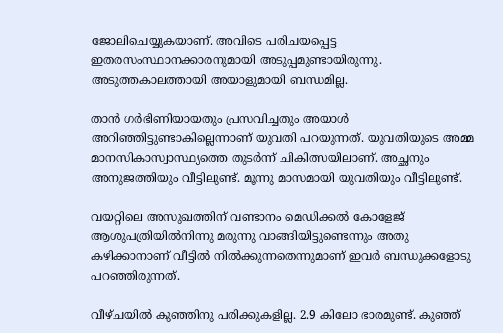ജോലിചെയ്യുകയാണ്. അവിടെ പരിചയപ്പെട്ട ഇതരസംസ്ഥാനക്കാരനുമായി അടുപ്പമുണ്ടായിരുന്നു. അടുത്തകാലത്തായി അയാളുമായി ബന്ധമില്ല.

താൻ ഗർഭിണിയായതും പ്രസവിച്ചതും അയാൾ അറിഞ്ഞിട്ടുണ്ടാകില്ലെന്നാണ് യുവതി പറയുന്നത്. യുവതിയുടെ അമ്മ മാനസികാസ്വാസ്ഥ്യത്തെ തുടർന്ന് ചികിത്സയിലാണ്. അച്ഛനും അനുജത്തിയും വീട്ടിലുണ്ട്. മൂന്നു മാസമായി യുവതിയും വീട്ടിലുണ്ട്.

വയറ്റിലെ അസുഖത്തിന് വണ്ടാനം മെഡിക്കൽ കോളേജ് ആശുപത്രിയിൽനിന്നു മരുന്നു വാങ്ങിയിട്ടുണ്ടെന്നും അതു കഴിക്കാനാണ് വീട്ടിൽ നിൽക്കുന്നതെന്നുമാണ് ഇവർ ബന്ധുക്കളോടു പറഞ്ഞിരുന്നത്.

വീഴ്ചയിൽ കുഞ്ഞിനു പരിക്കുകളില്ല. 2.9 കിലോ ഭാരമുണ്ട്. കുഞ്ഞ്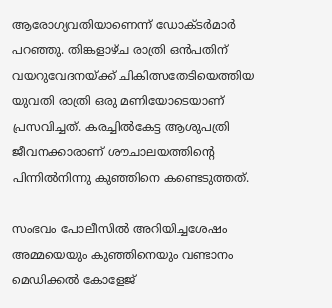ആരോഗ്യവതിയാണെന്ന് ഡോക്ടർമാർ പറഞ്ഞു. തിങ്കളാഴ്ച രാത്രി ഒൻപതിന് വയറുവേദനയ്ക്ക് ചികിത്സതേടിയെത്തിയ യുവതി രാത്രി ഒരു മണിയോടെയാണ് പ്രസവിച്ചത്. കരച്ചിൽകേട്ട ആശുപത്രി ജീവനക്കാരാണ് ശൗചാലയത്തിന്റെ പിന്നിൽനിന്നു കുഞ്ഞിനെ കണ്ടെടുത്തത്.

സംഭവം പോലീസിൽ അറിയിച്ചശേഷം അമ്മയെയും കുഞ്ഞിനെയും വണ്ടാനം മെഡിക്കൽ കോളേജ്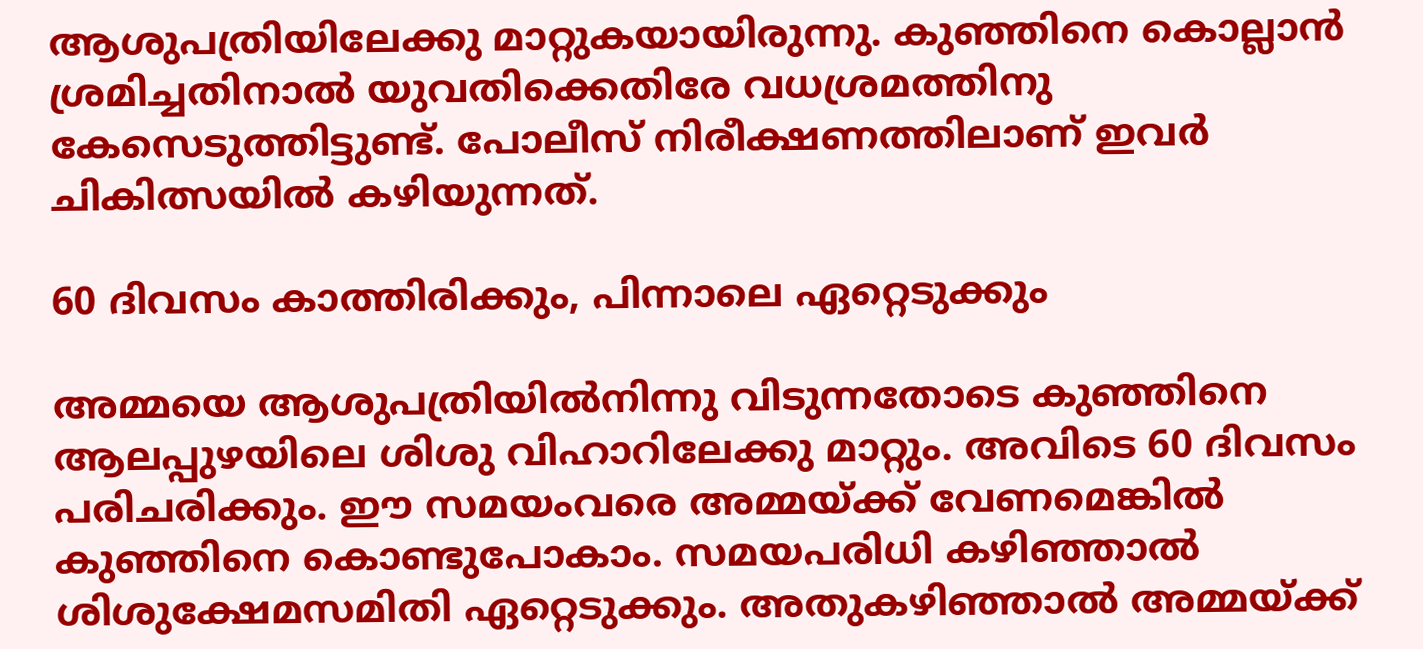ആശുപത്രിയിലേക്കു മാറ്റുകയായിരുന്നു. കുഞ്ഞിനെ കൊല്ലാൻ ശ്രമിച്ചതിനാൽ യുവതിക്കെതിരേ വധശ്രമത്തിനു കേസെടുത്തിട്ടുണ്ട്. പോലീസ് നിരീക്ഷണത്തിലാണ് ഇവർ ചികിത്സയിൽ കഴിയുന്നത്.

60 ദിവസം കാത്തിരിക്കും, പിന്നാലെ ഏറ്റെടുക്കും

അമ്മയെ ആശുപത്രിയിൽനിന്നു വിടുന്നതോടെ കുഞ്ഞിനെ ആലപ്പുഴയിലെ ശിശു വിഹാറിലേക്കു മാറ്റും. അവിടെ 60 ദിവസം പരിചരിക്കും. ഈ സമയംവരെ അമ്മയ്ക്ക് വേണമെങ്കിൽ കുഞ്ഞിനെ കൊണ്ടുപോകാം. സമയപരിധി കഴിഞ്ഞാൽ ശിശുക്ഷേമസമിതി ഏറ്റെടുക്കും. അതുകഴിഞ്ഞാൽ അമ്മയ്ക്ക്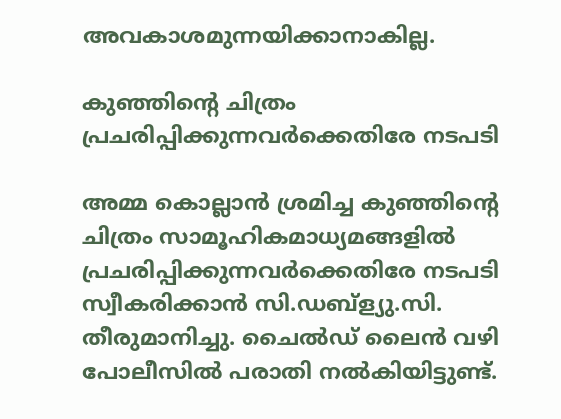അവകാശമുന്നയിക്കാനാകില്ല.

കുഞ്ഞിന്റെ ചിത്രം പ്രചരിപ്പിക്കുന്നവർക്കെതിരേ നടപടി

അമ്മ കൊല്ലാൻ ശ്രമിച്ച കുഞ്ഞിന്റെ ചിത്രം സാമൂഹികമാധ്യമങ്ങളിൽ പ്രചരിപ്പിക്കുന്നവർക്കെതിരേ നടപടി സ്വീകരിക്കാൻ സി.ഡബ്ള്യു.സി. തീരുമാനിച്ചു. ചൈൽഡ്‌ ലൈൻ വഴി പോലീസിൽ പരാതി നൽകിയിട്ടുണ്ട്.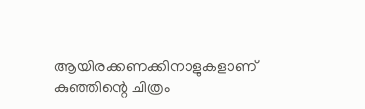ആയിരക്കണക്കിനാളുകളാണ് കുഞ്ഞിന്റെ ചിത്രം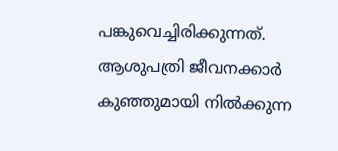പങ്കുവെച്ചിരിക്കുന്നത്. ആശുപത്രി ജീവനക്കാർ കുഞ്ഞുമായി നിൽക്കുന്ന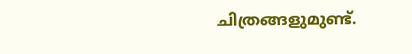ചിത്രങ്ങളുമുണ്ട്.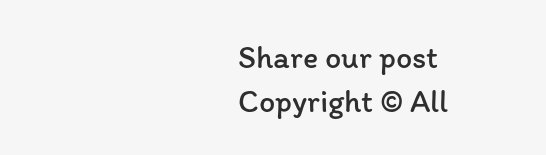Share our post
Copyright © All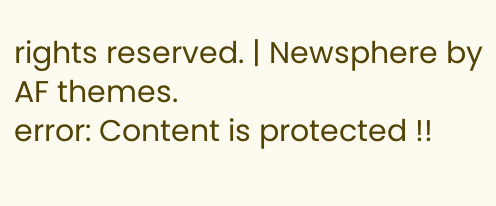rights reserved. | Newsphere by AF themes.
error: Content is protected !!